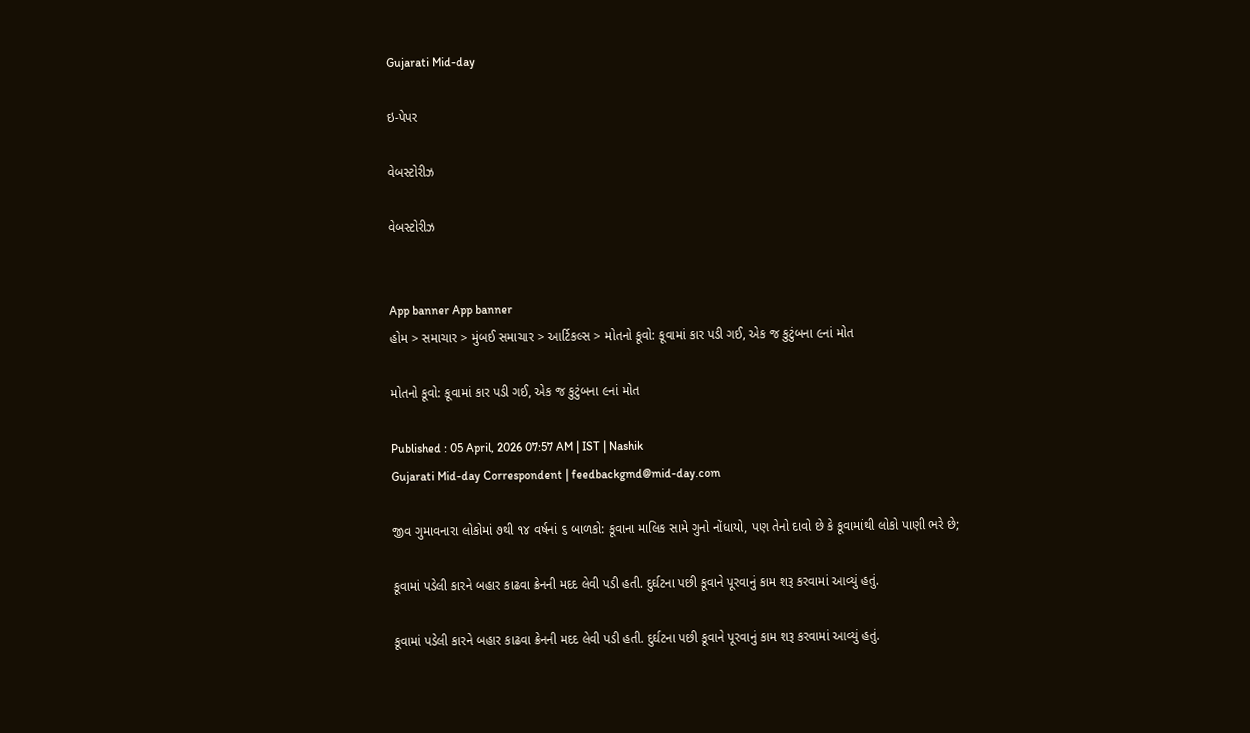Gujarati Mid-day

ઇ-પેપર

વેબસ્ટોરીઝ

વેબસ્ટોરીઝ


App banner App banner
હોમ > સમાચાર > મુંબઈ સમાચાર > આર્ટિકલ્સ > મોતનો કૂવો: કૂવામાં કાર પડી ગઈ, એક જ કુટુંબના ૯નાં મોત

મોતનો કૂવો: કૂવામાં કાર પડી ગઈ, એક જ કુટુંબના ૯નાં મોત

Published : 05 April, 2026 07:57 AM | IST | Nashik
Gujarati Mid-day Correspondent | feedbackgmd@mid-day.com

જીવ ગુમાવનારા લોકોમાં ૭થી ૧૪ વર્ષનાં ૬ બાળકો: કૂવાના માલિક સામે ગુનો નોંધાયો, પણ તેનો દાવો છે કે કૂવામાંથી લોકો પાણી ભરે છે;

કૂવામાં પડેલી કારને બહાર કાઢવા ક્રેનની મદદ લેવી પડી હતી. દુર્ઘટના પછી કૂવાને પૂરવાનું કામ શરૂ કરવામાં આવ્યું હતું.

કૂવામાં પડેલી કારને બહાર કાઢવા ક્રેનની મદદ લેવી પડી હતી. દુર્ઘટના પછી કૂવાને પૂરવાનું કામ શરૂ કરવામાં આવ્યું હતું.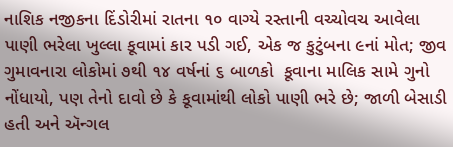નાશિક નજીકના દિંડોરીમાં રાતના ૧૦ વાગ્યે રસ્તાની વચ્ચોવચ આવેલા પાણી ભરેલા ખુલ્લા કૂવામાં કાર પડી ગઈ, એક જ કુટુંબના ૯નાં મોત; જીવ ગુમાવનારા લોકોમાં ૭થી ૧૪ વર્ષનાં ૬ બાળકો  કૂવાના માલિક સામે ગુનો નોંધાયો, પણ તેનો દાવો છે કે કૂવામાંથી લોકો પાણી ભરે છે; જાળી બેસાડી હતી અને ઍન્ગલ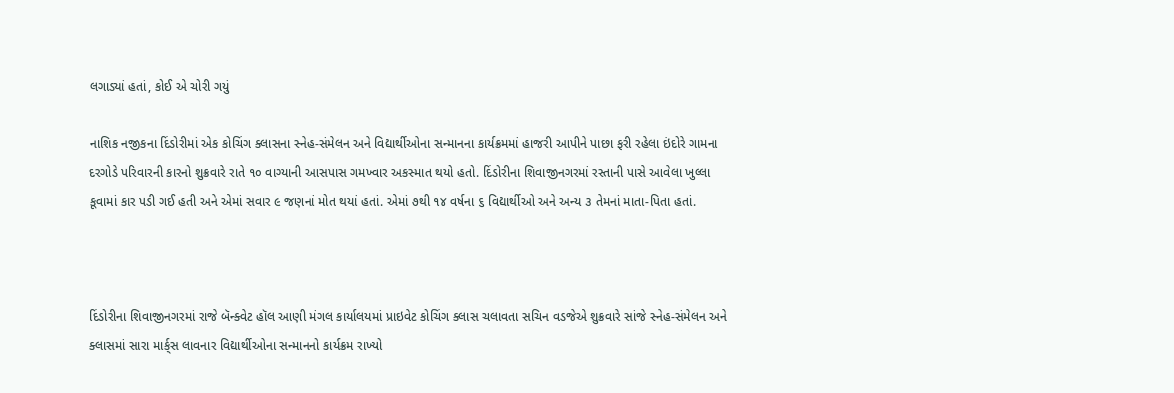લગાડ્યાં હતાં, કોઈ એ ચોરી ગયું

નાશિક નજીકના દિંડોરીમાં એક કોચિંગ ક્લાસના સ્નેહ-સંમેલન અને વિદ્યાર્થીઓના સન્માનના કાર્યક્રમમાં હાજરી આપીને પાછા ફરી રહેલા ઇંદોરે ગામના દરગોડે પરિવારની કારનો શુક્રવારે રાતે ૧૦ વાગ્યાની આસપાસ ગમખ્વાર અકસ્માત થયો હતો. દિંડોરીના શિવાજીનગરમાં રસ્તાની પાસે આવેલા ખુલ્લા કૂવામાં કાર પડી ગઈ હતી અને એમાં સવાર ૯ જણનાં મોત થયાં હતાં. એમાં ૭થી ૧૪ વર્ષના ૬ વિદ્યાર્થીઓ અને અન્ય ૩ તેમનાં માતા-પિતા હતાં.



દિંડોરીના શિવાજીનગરમાં રાજે બૅન્ક્વેટ હૉલ આણી મંગલ કાર્યાલયમાં પ્રાઇવેટ કોચિંગ ક્લાસ ચલાવતા સચિન વડજેએ શુક્રવારે સાંજે સ્નેહ-સંમેલન અને ક્લાસમાં સારા માર્ક‌્સ લાવનાર વિદ્યાર્થીઓના સન્માનનો કાર્યક્રમ રાખ્યો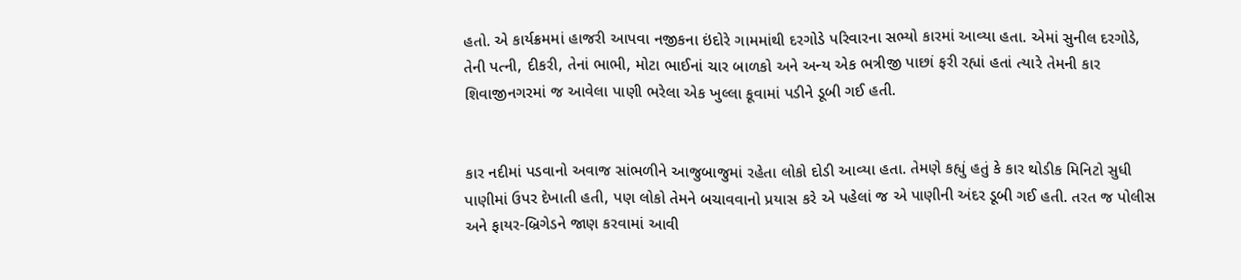હતો. એ કાર્યક્રમમાં હાજરી આપવા નજીકના ઇંદોરે ગામમાંથી દરગોડે પરિવારના સભ્યો કારમાં આવ્યા હતા. એમાં સુનીલ દરગોડે, તેની પત્ની, દીકરી, તેનાં ભાભી, મોટા ભાઈનાં ચાર બાળકો અને અન્ય એક ભત્રીજી પાછાં ફરી રહ્યાં હતાં ત્યારે તેમની કાર શિવાજીનગરમાં જ આવેલા પાણી ભરેલા એક ખુલ્લા કૂવામાં પડીને ડૂબી ગઈ હતી.


કાર નદીમાં પડવાનો અવાજ સાંભળીને આજુબાજુમાં રહેતા લોકો દોડી આવ્યા હતા. તેમણે કહ્યું હતું કે કાર થોડીક મિનિટો સુધી પાણીમાં ઉપર દેખાતી હતી, પણ લોકો તેમને બચાવવાનો પ્રયાસ કરે એ પહેલાં જ એ પાણીની અંદર ડૂબી ગઈ હતી. તરત જ પોલીસ અને ફાયર-બ્રિગેડને જાણ કરવામાં આવી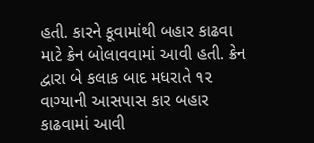હતી. કારને કૂવામાંથી બહાર કાઢવા માટે ક્રેન બોલાવવામાં આવી હતી. ક્રેન દ્વારા બે કલાક બાદ મધરાતે ૧૨ વાગ્યાની આસપાસ કાર બહાર કાઢવામાં આવી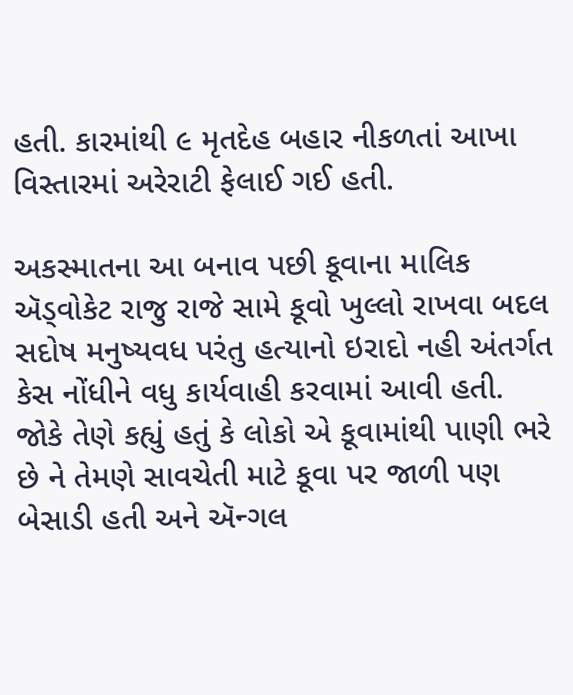હતી. કારમાંથી ૯ મૃતદેહ બહાર નીકળતાં આખા વિસ્તારમાં અરેરાટી ફેલાઈ ગઈ હતી.

અકસ્માતના આ બનાવ પછી કૂવાના માલિક ઍડ્વોકેટ રાજુ રાજે સામે કૂવો ખુલ્લો રાખવા બદલ સદોષ મનુષ્યવધ પરંતુ હત્યાનો ઇરાદો નહી અંતર્ગત કેસ નોંધીને વધુ કાર્યવાહી કરવામાં આવી હતી. જોકે તેણે કહ્યું હતું કે લોકો એ કૂવામાંથી પાણી ભરે છે ને તેમણે સાવચેતી માટે કૂવા પર જાળી પણ બેસાડી હતી અને ઍન્ગલ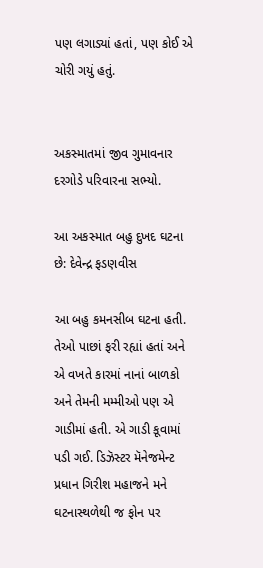પણ લગાડ્યાં હતાં, પણ કોઈ એ ચોરી ગયું હતું.


અકસ્માતમાં જીવ ગુમાવનાર દરગોડે પરિવારના સભ્યો.

આ અકસ્માત બહુ દુખદ ઘટના છે: દેવેન્દ્ર ફડણવીસ

આ બહુ કમનસીબ ઘટના હતી. તેઓ પાછાં ફરી રહ્યાં હતાં અને એ વખતે કારમાં નાનાં બાળકો અને તેમની મમ્મીઓ પણ એ ગાડીમાં હતી. એ ગાડી કૂવામાં પડી ગઈ. ડિઝૅસ્ટર મૅનેજમેન્ટ પ્રધાન ગિરીશ મહાજને મને ઘટનાસ્થળેથી જ ફોન પર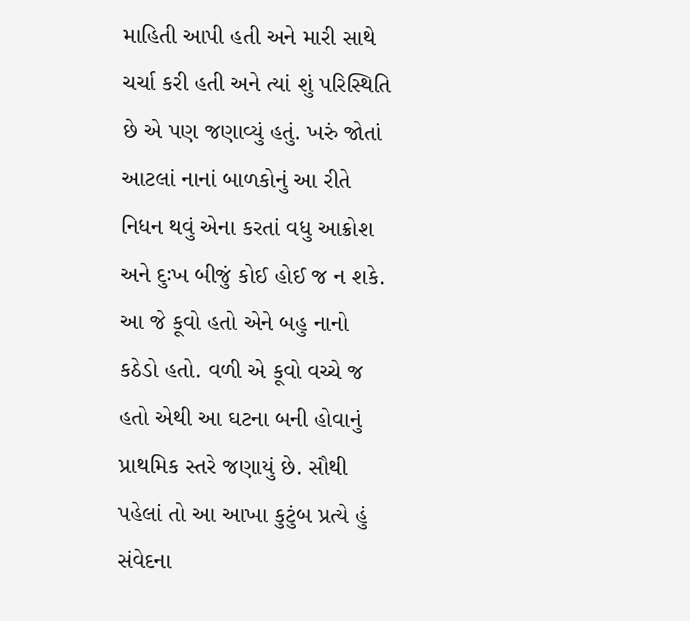માહિતી આપી હતી અને મારી સાથે ચર્ચા કરી હતી અને ત્યાં શું પરિસ્થિતિ છે એ પણ જણાવ્યું હતું. ખરું જોતાં આટલાં નાનાં બાળકોનું આ રીતે નિધન થવું એના કરતાં વધુ આક્રોશ અને દુઃખ બીજું કોઈ હોઈ જ ન શકે. આ જે કૂવો હતો એને બહુ નાનો કઠેડો હતો. વળી એ કૂવો વચ્ચે જ હતો એથી આ ઘટના બની હોવાનું પ્રાથમિક સ્તરે જણાયું છે. સૌથી પહેલાં તો આ આખા કુટુંબ પ્રત્યે હું સંવેદના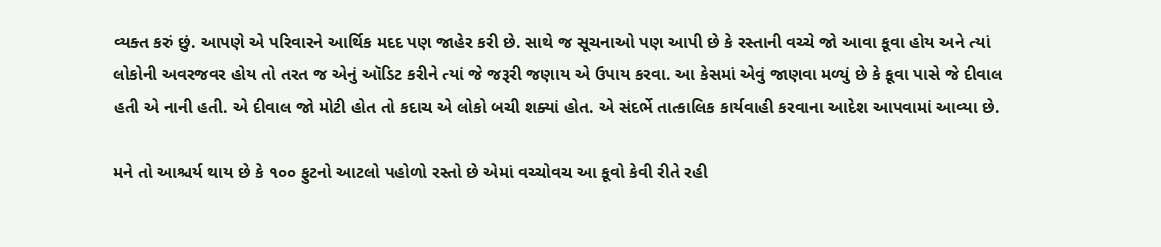વ્યક્ત કરું છું. આપણે એ પરિવારને આર્થિક મદદ પણ જાહેર કરી છે. સાથે જ સૂચનાઓ પણ આપી છે કે રસ્તાની વચ્ચે જો આવા કૂવા હોય અને ત્યાં લોકોની અવરજવર હોય તો તરત જ એનું ઑડિટ કરીને ત્યાં જે જરૂરી જણાય એ ઉપાય કરવા. આ કેસમાં એવું જાણવા મળ્યું છે કે કૂવા પાસે જે દીવાલ હતી એ નાની હતી. એ દીવાલ જો મોટી હોત તો કદાચ એ લોકો બચી શક્યાં હોત. એ સંદર્ભે તાત્કાલિક કાર્યવાહી કરવાના આદેશ આપવામાં આવ્યા છે.

મને તો આશ્ચર્ય થાય છે કે ૧૦૦ ફુટનો આટલો પહોળો રસ્તો છે એમાં વચ્ચોવચ આ કૂવો કેવી રીતે રહી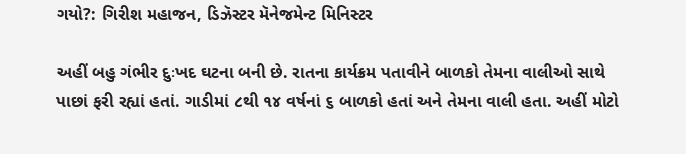ગયો?: ગિરીશ મહાજન, ડિઝૅસ્ટર મૅનેજમેન્ટ મિનિસ્ટર

અહીં બહુ ગંભીર દુઃખદ ઘટના બની છે. રાતના કાર્યક્રમ પતાવીને બાળકો તેમના વાલીઓ સાથે પાછાં ફરી રહ્યાં હતાં. ગાડીમાં ૮થી ૧૪ વર્ષનાં ૬ બાળકો હતાં અને તેમના વાલી હતા. અહીં મોટો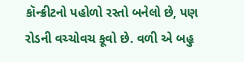કૉન્ક્રીટનો પહોળો રસ્તો બનેલો છે, પણ રોડની વચ્ચોવચ કૂવો છે. વળી એ બહુ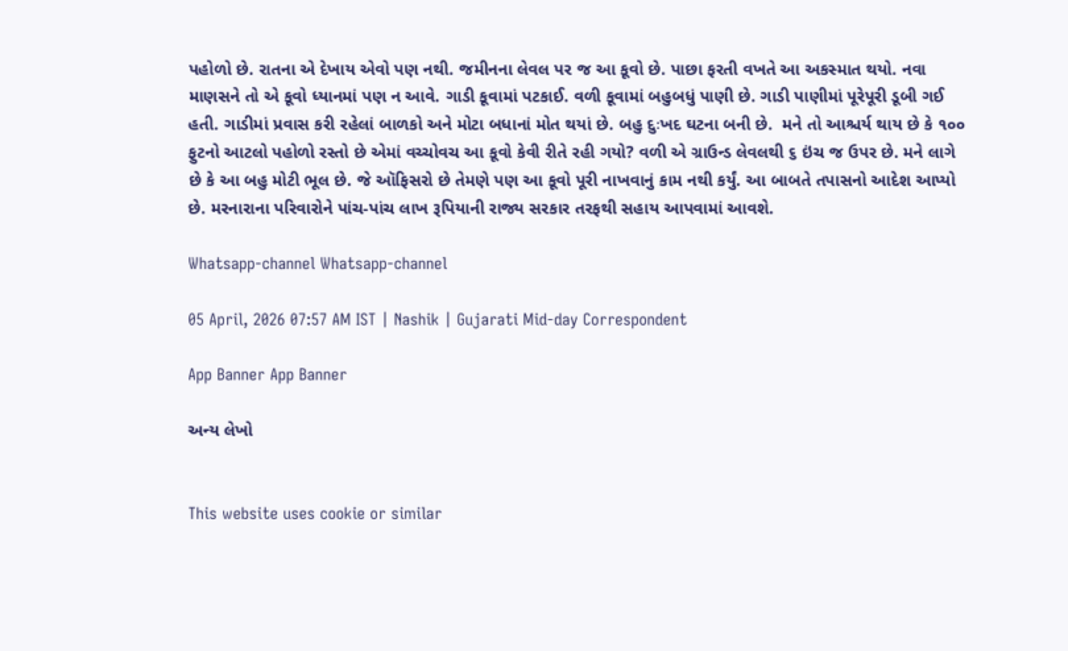પહોળો છે. રાતના એ દેખાય એવો પણ નથી. જમીનના લેવલ પર જ આ કૂવો છે. પાછા ફરતી વખતે આ અકસ્માત થયો. નવા માણસને તો એ કૂવો ધ્યાનમાં પણ ન આવે. ગાડી કૂવામાં પટકાઈ. વળી કૂવામાં બહુબધું પાણી છે. ગાડી પાણીમાં પૂરેપૂરી ડૂબી ગઈ હતી. ગાડીમાં પ્રવાસ કરી રહેલાં બાળકો અને મોટા બધાનાં મોત થયાં છે. બહુ દુઃખદ ઘટના બની છે.  મને તો આશ્ચર્ય થાય છે કે ૧૦૦ ફુટનો આટલો પહોળો રસ્તો છે એમાં વચ્ચોવચ આ કૂવો કેવી રીતે રહી ગયો? વળી એ ગ્રાઉન્ડ લેવલથી ૬ ઇંચ જ ઉપર છે. મને લાગે છે કે આ બહુ મોટી ભૂલ છે. જે ઑફિસરો છે તેમણે પણ આ કૂવો પૂરી નાખવાનું કામ નથી કર્યું. આ બાબતે તપાસનો આદેશ આપ્યો છે. મરનારાના પરિવારોને પાંચ-પાંચ લાખ રૂપિયાની રાજ્ય સરકાર તરફથી સહાય આપવામાં આવશે.

Whatsapp-channel Whatsapp-channel

05 April, 2026 07:57 AM IST | Nashik | Gujarati Mid-day Correspondent

App Banner App Banner

અન્ય લેખો


This website uses cookie or similar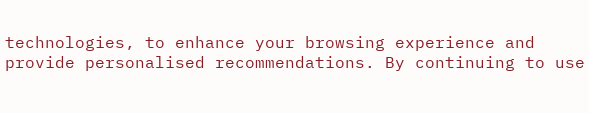technologies, to enhance your browsing experience and provide personalised recommendations. By continuing to use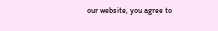our website, you agree to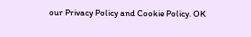our Privacy Policy and Cookie Policy. OK